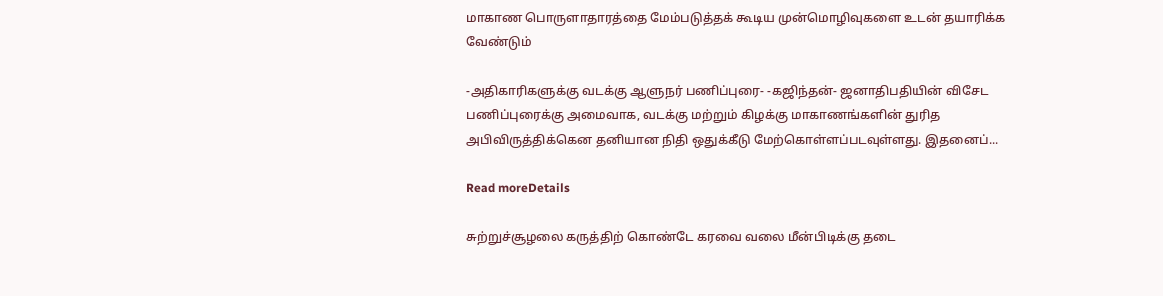மாகாண பொருளாதாரத்தை மேம்படுத்தக் கூடிய முன்மொழிவுகளை உடன் தயாரிக்க வேண்டும்

-அதிகாரிகளுக்கு வடக்கு ஆளுநர் பணிப்புரை- -கஜிந்தன்- ஜனாதிபதியின் விசேட பணிப்புரைக்கு அமைவாக, வடக்கு மற்றும் கிழக்கு மாகாணங்களின் துரித அபிவிருத்திக்கென தனியான நிதி ஒதுக்கீடு மேற்கொள்ளப்படவுள்ளது. இதனைப்...

Read moreDetails

சுற்றுச்சூழலை கருத்திற் கொண்டே கரவை வலை மீன்பிடிக்கு தடை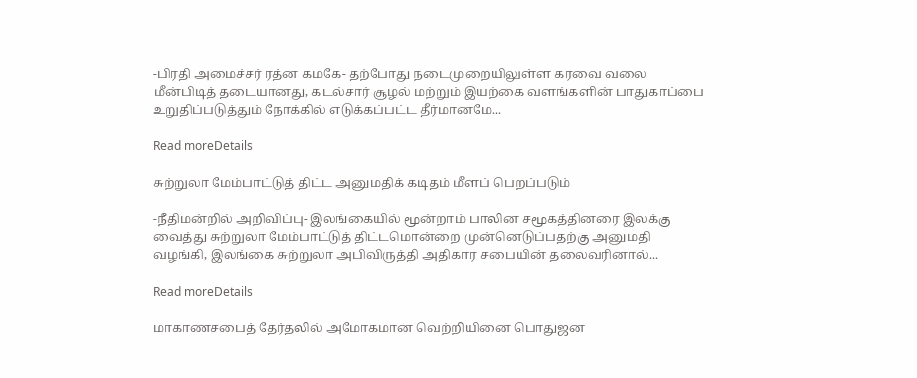-பிரதி அமைச்சர் ரத்ன கமகே- தற்போது நடைமுறையிலுள்ள கரவை வலை மீன்பிடித் தடையானது, கடல்சார் சூழல் மற்றும் இயற்கை வளங்களின் பாதுகாப்பை உறுதிப்படுத்தும் நோக்கில் எடுக்கப்பட்ட தீர்மானமே...

Read moreDetails

சுற்றுலா மேம்பாட்டுத் திட்ட அனுமதிக் கடிதம் மீளப் பெறப்படும்

-நீதிமன்றில் அறிவிப்பு- இலங்கையில் மூன்றாம் பாலின சமூகத்தினரை இலக்கு வைத்து சுற்றுலா மேம்பாட்டுத் திட்டமொன்றை முன்னெடுப்பதற்கு அனுமதி வழங்கி, இலங்கை சுற்றுலா அபிவிருத்தி அதிகார சபையின் தலைவரினால்...

Read moreDetails

மாகாணசபைத் தேர்தலில் அமோகமான வெற்றியினை பொதுஜன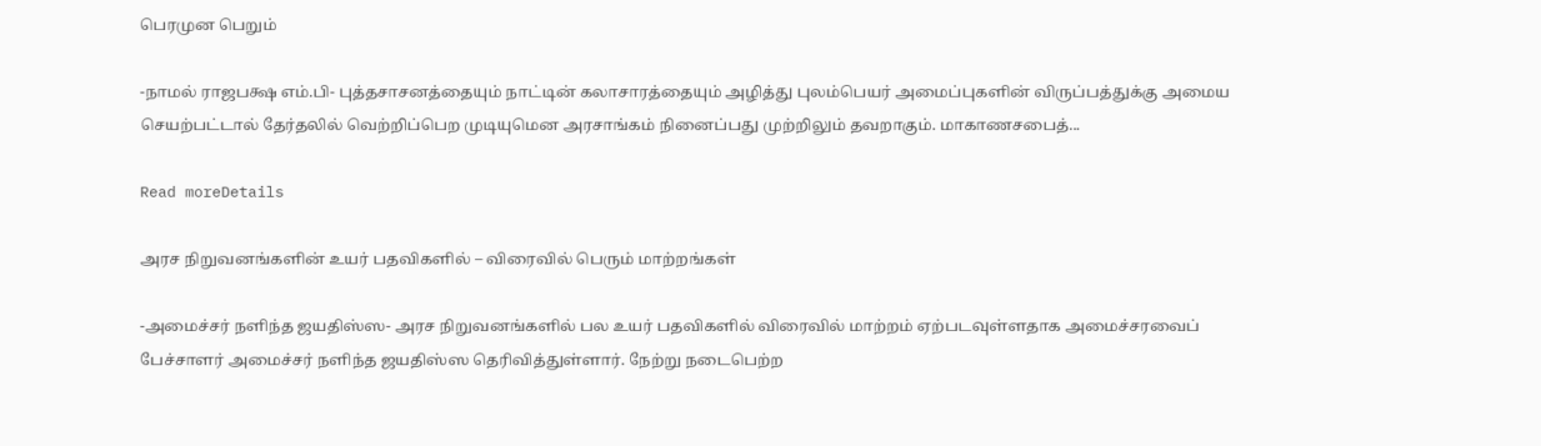பெரமுன பெறும்

-நாமல் ராஜபக்ஷ எம்.பி- புத்தசாசனத்தையும் நாட்டின் கலாசாரத்தையும் அழித்து புலம்பெயர் அமைப்புகளின் விருப்பத்துக்கு அமைய செயற்பட்டால் தேர்தலில் வெற்றிப்பெற முடியுமென அரசாங்கம் நினைப்பது முற்றிலும் தவறாகும். மாகாணசபைத்...

Read moreDetails

அரச நிறுவனங்களின் உயர் பதவிகளில் – விரைவில் பெரும் மாற்றங்கள்

-அமைச்சர் நளிந்த ஜயதிஸ்ஸ- அரச நிறுவனங்களில் பல உயர் பதவிகளில் விரைவில் மாற்றம் ஏற்படவுள்ளதாக அமைச்சரவைப் பேச்சாளர் அமைச்சர் நளிந்த ஜயதிஸ்ஸ தெரிவித்துள்ளார். நேற்று நடைபெற்ற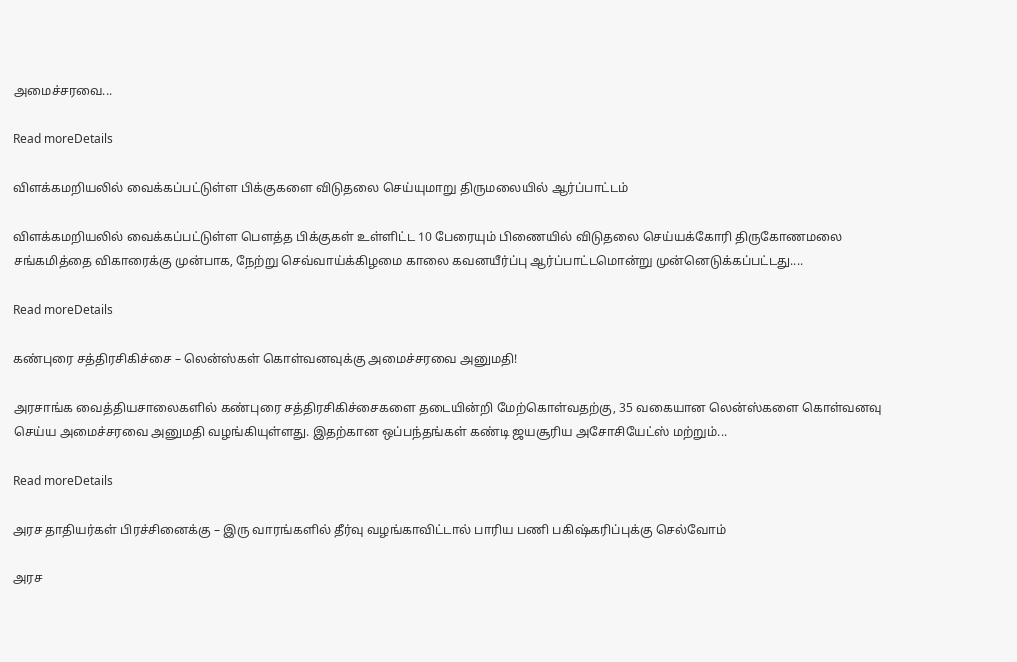அமைச்சரவை...

Read moreDetails

விளக்கமறியலில் வைக்கப்பட்டுள்ள பிக்குகளை விடுதலை செய்யுமாறு திருமலையில் ஆர்ப்பாட்டம்

விளக்கமறியலில் வைக்கப்பட்டுள்ள பௌத்த பிக்குகள் உள்ளிட்ட 10 பேரையும் பிணையில் விடுதலை செய்யக்கோரி திருகோணமலை சங்கமித்தை விகாரைக்கு முன்பாக, நேற்று செவ்வாய்க்கிழமை காலை கவனயீர்ப்பு ஆர்ப்பாட்டமொன்று முன்னெடுக்கப்பட்டது....

Read moreDetails

கண்புரை சத்திரசிகிச்சை – லென்ஸ்கள் கொள்வனவுக்கு அமைச்சரவை அனுமதி!

அரசாங்க வைத்தியசாலைகளில் கண்புரை சத்திரசிகிச்சைகளை தடையின்றி மேற்கொள்வதற்கு, 35 வகையான லென்ஸ்களை கொள்வனவு செய்ய அமைச்சரவை அனுமதி வழங்கியுள்ளது. இதற்கான ஒப்பந்தங்கள் கண்டி ஜயசூரிய அசோசியேட்ஸ் மற்றும்...

Read moreDetails

அரச தாதியர்கள் பிரச்சினைக்கு – இரு வாரங்களில் தீர்வு வழங்காவிட்டால் பாரிய பணி பகிஷ்கரிப்புக்கு செல்வோம்

அரச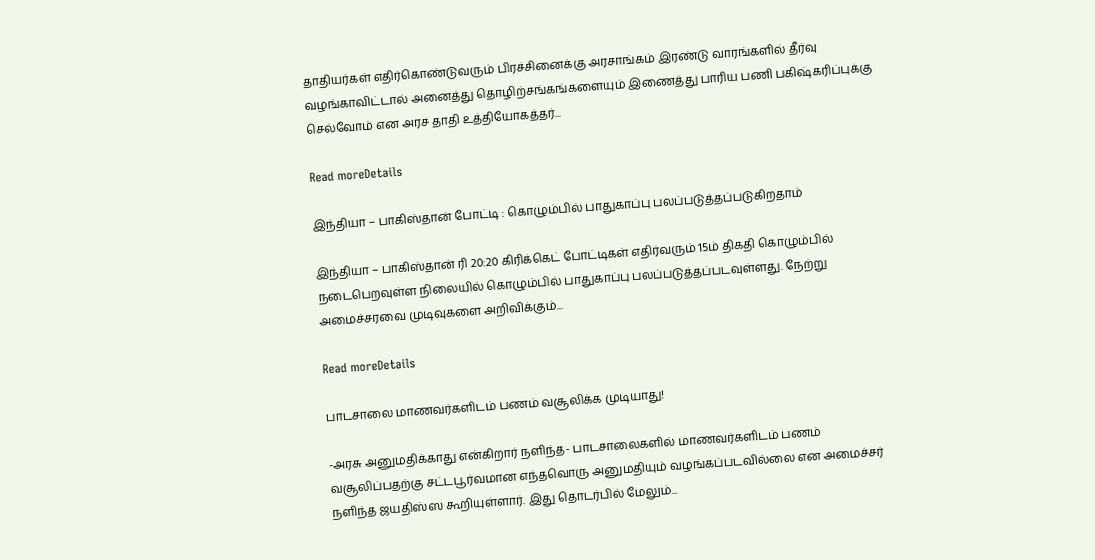தாதியர்கள் எதிர்கொண்டுவரும் பிரச்சினைக்கு அரசாங்கம் இரண்டு வாரங்களில் தீர்வு வழங்காவிட்டால் அனைத்து தொழிற்சங்கங்களையும் இணைத்து பாரிய பணி பகிஷ்கரிப்புக்கு செல்வோம் என அரச தாதி உத்தியோகத்தர்...

Read moreDetails

இந்தியா – பாகிஸ்தான் போட்டி : கொழும்பில் பாதுகாப்பு பலப்படுத்தப்படுகிறதாம்

இந்தியா – பாகிஸ்தான் ரி 20:20 கிரிக்கெட் போட்டிகள் எதிர்வரும் 15ம் திகதி கொழும்பில் நடைபெறவுள்ள நிலையில் கொழும்பில் பாதுகாப்பு பலப்படுத்தப்படவுள்ளது. நேற்று அமைச்சரவை முடிவுகளை அறிவிக்கும்...

Read moreDetails

பாடசாலை மாணவர்களிடம் பணம் வசூலிக்க முடியாது!

-அரசு அனுமதிக்காது என்கிறார் நளிந்த- பாடசாலைகளில் மாணவர்களிடம் பணம் வசூலிப்பதற்கு சட்டபூர்வமான எந்தவொரு அனுமதியும் வழங்கப்படவில்லை என அமைச்சர் நளிந்த ஜயதிஸ்ஸ கூறியுள்ளார். இது தொடர்பில் மேலும்...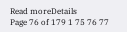Read moreDetails
Page 76 of 179 1 75 76 77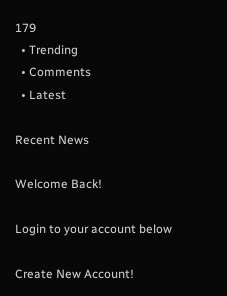179
  • Trending
  • Comments
  • Latest

Recent News

Welcome Back!

Login to your account below

Create New Account!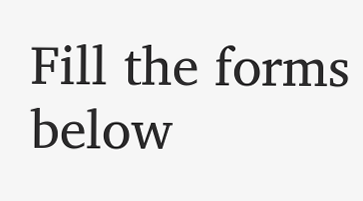Fill the forms below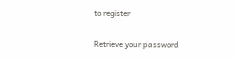to register

Retrieve your password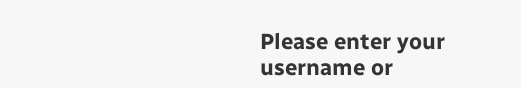Please enter your username or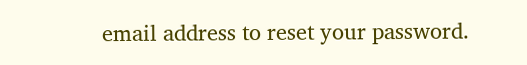email address to reset your password.